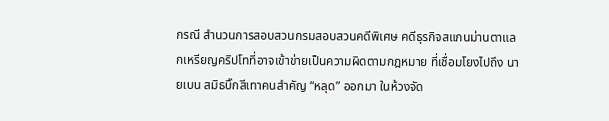กรณี สำนวนการสอบสวนกรมสอบสวนคดีพิเศษ คดีธุรกิจสแกนม่านตาแลกเหรียญคริปโทที่อาจเข้าข่ายเป็นความผิดตามกฎหมาย ที่เชื่อมโยงไปถึง นายเบน สมิธบิ๊กสีเทาคนสำคัญ “หลุด” ออกมา ในห้วงจัด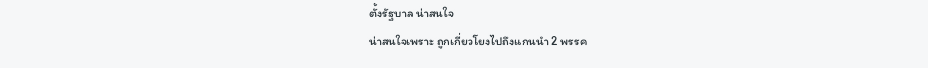ตั้งรัฐบาล น่าสนใจ
น่าสนใจเพราะ ถูกเกี่ยวโยงไปถึงแกนนำ 2 พรรค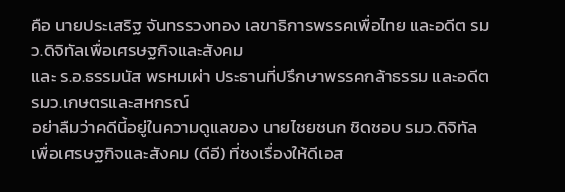คือ นายประเสริฐ จันทรรวงทอง เลขาธิการพรรคเพื่อไทย และอดีต รมว.ดิจิทัลเพื่อเศรษฐกิจและสังคม
และ ร.อ.ธรรมนัส พรหมเผ่า ประธานที่ปรึกษาพรรคกล้าธรรม และอดีต รมว.เกษตรและสหกรณ์
อย่าลืมว่าคดีนี้อยู่ในความดูแลของ นายไชยชนก ชิดชอบ รมว.ดิจิทัลเพื่อเศรษฐกิจและสังคม (ดีอี) ที่ชงเรื่องให้ดีเอส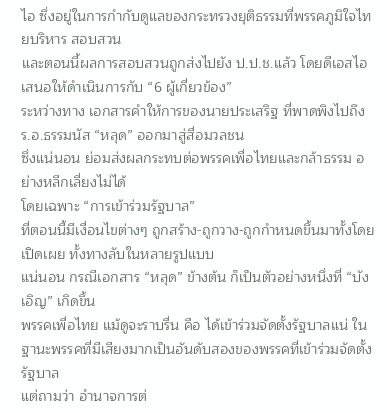ไอ ซึ่งอยู่ในการกำกับดูแลของกระทรวงยุติธรรมที่พรรคภูมิใจไทยบริหาร สอบสวน
และตอนนี้ผลการสอบสวนถูกส่งไปยัง ป.ป.ช.แล้ว โดยดีเอสไอเสนอให้ดำเนินการกับ “6 ผู้เกี่ยวข้อง”
ระหว่างทาง เอกสารคำให้การของนายประเสริฐ ที่พาดพิงไปถึง ร.อ.ธรรมนัส “หลุด” ออกมาสู่สื่อมวลชน
ซึ่งแน่นอน ย่อมส่งผลกระทบต่อพรรคเพื่อไทยและกล้าธรรม อย่างหลีกเลี่ยงไม่ได้
โดยเฉพาะ “การเข้าร่วมรัฐบาล”
ที่ตอนนี้มีเงื่อนไขต่างๆ ถูกสร้าง-ถูกวาง-ถูกกำหนดขึ้นมาทั้งโดยเปิดเผย ทั้งทางลับในหลายรูปแบบ
แน่นอน กรณีเอกสาร “หลุด” ข้างต้น ก็เป็นตัวอย่างหนึ่งที่ “บังเอิญ” เกิดขึ้น
พรรคเพื่อไทย แม้ดูจะราบรื่น คือ ได้เข้าร่วมจัดตั้งรัฐบาลแน่ ในฐานะพรรคที่มีเสียงมากเป็นอันดับสองของพรรคที่เข้าร่วมจัดตั้งรัฐบาล
แต่ถามว่า อำนาจการต่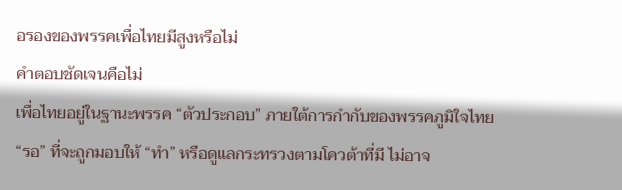อรองของพรรคเพื่อไทยมีสูงหรือไม่
คำตอบชัดเจนคือไม่
เพื่อไทยอยู่ในฐานะพรรค “ตัวประกอบ” ภายใต้การกำกับของพรรคภูมิใจไทย
“รอ” ที่จะถูกมอบให้ “ทำ” หรือดูแลกระทรวงตามโควต้าที่มี ไม่อาจ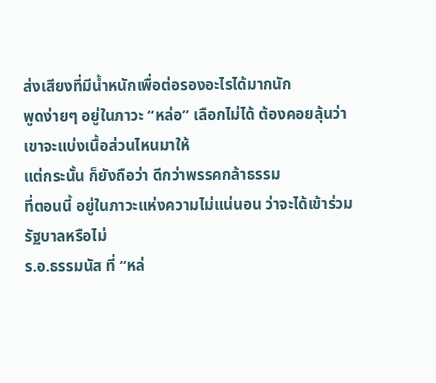ส่งเสียงที่มีน้ำหนักเพื่อต่อรองอะไรได้มากนัก
พูดง่ายๆ อยู่ในภาวะ “หล่อ” เลือกไม่ได้ ต้องคอยลุ้นว่าเขาจะแบ่งเนื้อส่วนไหนมาให้
แต่กระนั้น ก็ยังถือว่า ดีกว่าพรรคกล้าธรรม
ที่ตอนนี้ อยู่ในภาวะแห่งความไม่แน่นอน ว่าจะได้เข้าร่วมรัฐบาลหรือไม่
ร.อ.ธรรมนัส ที่ “หล่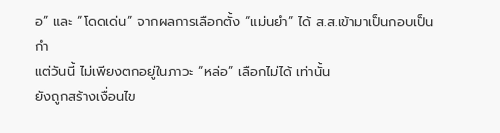อ” และ “โดดเด่น” จากผลการเลือกตั้ง “แม่นยำ” ได้ ส.ส.เข้ามาเป็นกอบเป็นกำ
แต่วันนี้ ไม่เพียงตกอยู่ในภาวะ “หล่อ” เลือกไม่ได้ เท่านั้น
ยังถูกสร้างเงื่อนไข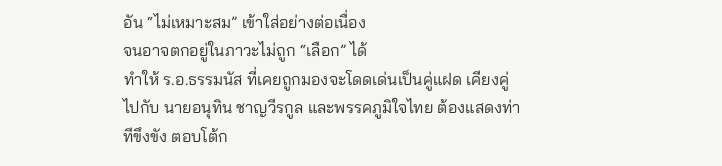อัน “ไม่เหมาะสม” เข้าใส่อย่างต่อเนื่อง
จนอาจตกอยู่ในภาวะไม่ถูก “เลือก” ได้
ทำให้ ร.อ.ธรรมนัส ที่เคยถูกมองจะโดดเด่นเป็นคู่แฝด เคียงคู่ไปกับ นายอนุทิน ชาญวีรกูล และพรรคภูมิใจไทย ต้องแสดงท่าทีขึงขัง ตอบโต้ก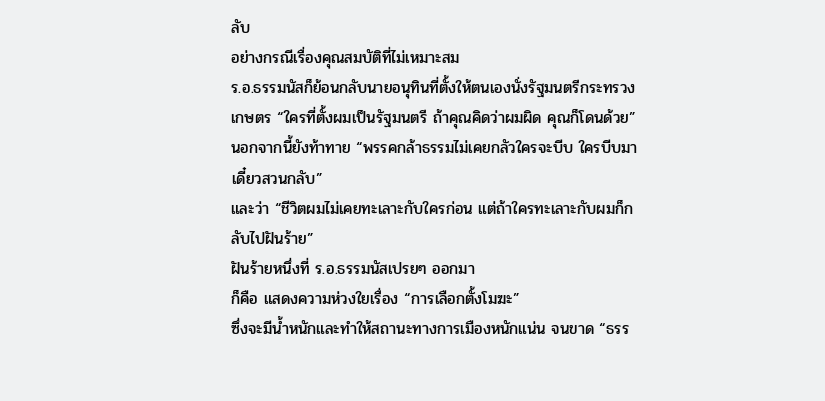ลับ
อย่างกรณีเรื่องคุณสมบัติที่ไม่เหมาะสม
ร.อ.ธรรมนัสก็ย้อนกลับนายอนุทินที่ตั้งให้ตนเองนั่งรัฐมนตรีกระทรวงเกษตร “ใครที่ตั้งผมเป็นรัฐมนตรี ถ้าคุณคิดว่าผมผิด คุณก็โดนด้วย”
นอกจากนี้ยังท้าทาย “พรรคกล้าธรรมไม่เคยกลัวใครจะบีบ ใครบีบมาเดี๋ยวสวนกลับ”
และว่า “ชีวิตผมไม่เคยทะเลาะกับใครก่อน แต่ถ้าใครทะเลาะกับผมก็กลับไปฝันร้าย”
ฝันร้ายหนึ่งที่ ร.อ.ธรรมนัสเปรยๆ ออกมา
ก็คือ แสดงความห่วงใยเรื่อง “การเลือกตั้งโมฆะ”
ซึ่งจะมีน้ำหนักและทำให้สถานะทางการเมืองหนักแน่น จนขาด “ธรร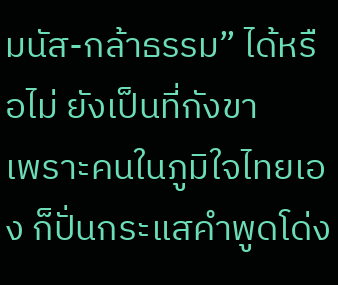มนัส-กล้าธรรม” ได้หรือไม่ ยังเป็นที่กังขา
เพราะคนในภูมิใจไทยเอง ก็ปั่นกระแสคำพูดโด่ง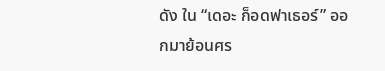ดัง ใน “เดอะ ก็อดฟาเธอร์” ออกมาย้อนศร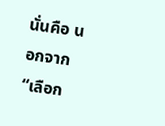นั่นคือ นอกจาก “เลือก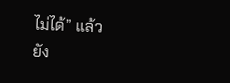ไม่ได้” แล้ว
ยัง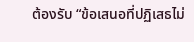ต้องรับ “ข้อเสนอที่ปฏิเสธไม่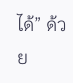ได้” ด้วย